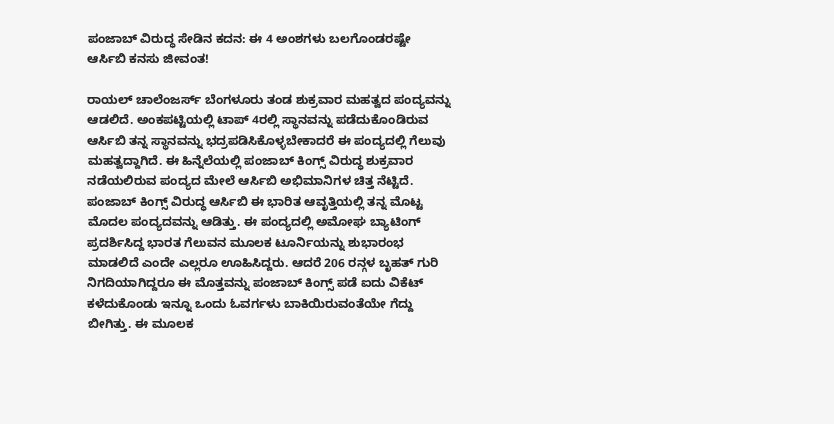ಪಂಜಾಬ್ ವಿರುದ್ಧ ಸೇಡಿನ ಕದನ: ಈ 4 ಅಂಶಗಳು ಬಲಗೊಂಡರಷ್ಟೇ ಆರ್ಸಿಬಿ ಕನಸು ಜೀವಂತ!

ರಾಯಲ್ ಚಾಲೆಂಜರ್ಸ್ ಬೆಂಗಳೂರು ತಂಡ ಶುಕ್ರವಾರ ಮಹತ್ವದ ಪಂದ್ಯವನ್ನು ಆಡಲಿದೆ. ಅಂಕಪಟ್ಟಿಯಲ್ಲಿ ಟಾಪ್ 4ರಲ್ಲಿ ಸ್ಥಾನವನ್ನು ಪಡೆದುಕೊಂಡಿರುವ ಆರ್ಸಿಬಿ ತನ್ನ ಸ್ಥಾನವನ್ನು ಭದ್ರಪಡಿಸಿಕೊಳ್ಳಬೇಕಾದರೆ ಈ ಪಂದ್ಯದಲ್ಲಿ ಗೆಲುವು ಮಹತ್ವದ್ದಾಗಿದೆ. ಈ ಹಿನ್ನೆಲೆಯಲ್ಲಿ ಪಂಜಾಬ್ ಕಿಂಗ್ಸ್ ವಿರುದ್ಧ ಶುಕ್ರವಾರ ನಡೆಯಲಿರುವ ಪಂದ್ಯದ ಮೇಲೆ ಆರ್ಸಿಬಿ ಅಭಿಮಾನಿಗಳ ಚಿತ್ತ ನೆಟ್ಟಿದೆ.
ಪಂಜಾಬ್ ಕಿಂಗ್ಸ್ ವಿರುದ್ಧ ಆರ್ಸಿಬಿ ಈ ಭಾರಿತ ಆವೃತ್ತಿಯಲ್ಲಿ ತನ್ನ ಮೊಟ್ಟ ಮೊದಲ ಪಂದ್ಯದವನ್ನು ಆಡಿತ್ತು. ಈ ಪಂದ್ಯದಲ್ಲಿ ಅಮೋಘ ಬ್ಯಾಟಿಂಗ್ ಪ್ರದರ್ಶಿಸಿದ್ದ ಭಾರತ ಗೆಲುವನ ಮೂಲಕ ಟೂರ್ನಿಯನ್ನು ಶುಭಾರಂಭ ಮಾಡಲಿದೆ ಎಂದೇ ಎಲ್ಲರೂ ಊಹಿಸಿದ್ದರು. ಆದರೆ 206 ರನ್ಗಳ ಬೃಹತ್ ಗುರಿ ನಿಗದಿಯಾಗಿದ್ದರೂ ಈ ಮೊತ್ತವನ್ನು ಪಂಜಾಬ್ ಕಿಂಗ್ಸ್ ಪಡೆ ಐದು ವಿಕೆಟ್ ಕಳೆದುಕೊಂಡು ಇನ್ನೂ ಒಂದು ಓವರ್ಗಳು ಬಾಕಿಯಿರುವಂತೆಯೇ ಗೆದ್ದು ಬೀಗಿತ್ತು. ಈ ಮೂಲಕ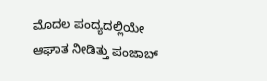ಮೊದಲ ಪಂದ್ಯದಲ್ಲಿಯೇ ಆಘಾತ ನೀಡಿತ್ತು ಪಂಜಾಬ್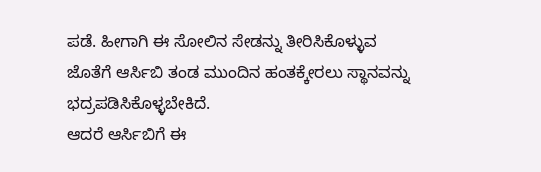ಪಡೆ. ಹೀಗಾಗಿ ಈ ಸೋಲಿನ ಸೇಡನ್ನು ತೀರಿಸಿಕೊಳ್ಳುವ ಜೊತೆಗೆ ಆರ್ಸಿಬಿ ತಂಡ ಮುಂದಿನ ಹಂತಕ್ಕೇರಲು ಸ್ಥಾನವನ್ನು ಭದ್ರಪಡಿಸಿಕೊಳ್ಳಬೇಕಿದೆ.
ಆದರೆ ಆರ್ಸಿಬಿಗೆ ಈ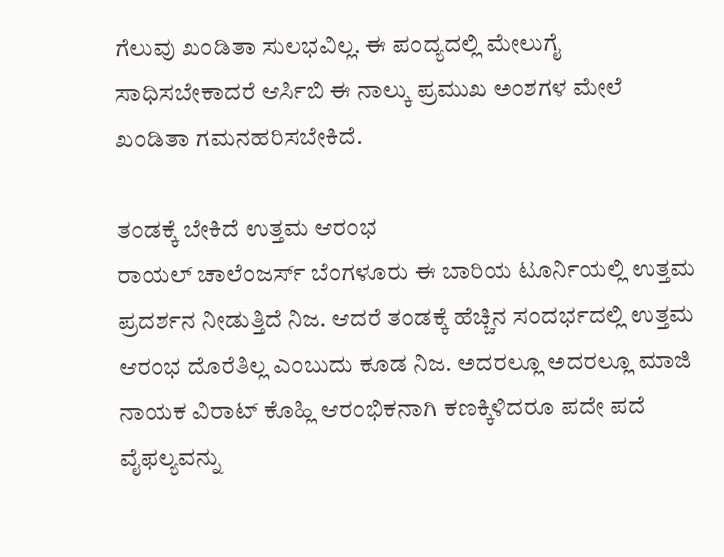ಗೆಲುವು ಖಂಡಿತಾ ಸುಲಭವಿಲ್ಲ. ಈ ಪಂದ್ಯದಲ್ಲಿ ಮೇಲುಗೈ ಸಾಧಿಸಬೇಕಾದರೆ ಆರ್ಸಿಬಿ ಈ ನಾಲ್ಕು ಪ್ರಮುಖ ಅಂಶಗಳ ಮೇಲೆ ಖಂಡಿತಾ ಗಮನಹರಿಸಬೇಕಿದೆ.

ತಂಡಕ್ಕೆ ಬೇಕಿದೆ ಉತ್ತಮ ಆರಂಭ
ರಾಯಲ್ ಚಾಲೆಂಜರ್ಸ್ ಬೆಂಗಳೂರು ಈ ಬಾರಿಯ ಟೂರ್ನಿಯಲ್ಲಿ ಉತ್ತಮ ಪ್ರದರ್ಶನ ನೀಡುತ್ತಿದೆ ನಿಜ. ಆದರೆ ತಂಡಕ್ಕೆ ಹೆಚ್ಚಿನ ಸಂದರ್ಭದಲ್ಲಿ ಉತ್ತಮ ಆರಂಭ ದೊರೆತಿಲ್ಲ ಎಂಬುದು ಕೂಡ ನಿಜ. ಅದರಲ್ಲೂ ಅದರಲ್ಲೂ ಮಾಜಿ ನಾಯಕ ವಿರಾಟ್ ಕೊಹ್ಲಿ ಆರಂಭಿಕನಾಗಿ ಕಣಕ್ಕಿಳಿದರೂ ಪದೇ ಪದೆ ವೈಫಲ್ಯವನ್ನು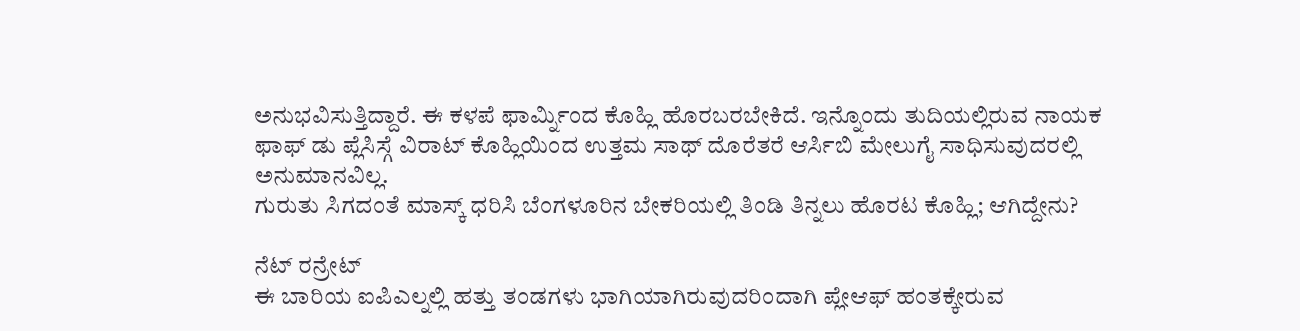ಅನುಭವಿಸುತ್ತಿದ್ದಾರೆ. ಈ ಕಳಪೆ ಫಾರ್ಮ್ನಿಂದ ಕೊಹ್ಲಿ ಹೊರಬರಬೇಕಿದೆ. ಇನ್ನೊಂದು ತುದಿಯಲ್ಲಿರುವ ನಾಯಕ ಫಾಫ್ ಡು ಪ್ಲೆಸಿಸ್ಗೆ ವಿರಾಟ್ ಕೊಹ್ಲಿಯಿಂದ ಉತ್ತಮ ಸಾಥ್ ದೊರೆತರೆ ಆರ್ಸಿಬಿ ಮೇಲುಗೈ ಸಾಧಿಸುವುದರಲ್ಲಿ ಅನುಮಾನವಿಲ್ಲ.
ಗುರುತು ಸಿಗದಂತೆ ಮಾಸ್ಕ್ ಧರಿಸಿ ಬೆಂಗಳೂರಿನ ಬೇಕರಿಯಲ್ಲಿ ತಿಂಡಿ ತಿನ್ನಲು ಹೊರಟ ಕೊಹ್ಲಿ; ಆಗಿದ್ದೇನು?

ನೆಟ್ ರನ್ರೇಟ್
ಈ ಬಾರಿಯ ಐಪಿಎಲ್ನಲ್ಲಿ ಹತ್ತು ತಂಡಗಳು ಭಾಗಿಯಾಗಿರುವುದರಿಂದಾಗಿ ಪ್ಲೇಆಫ್ ಹಂತಕ್ಕೇರುವ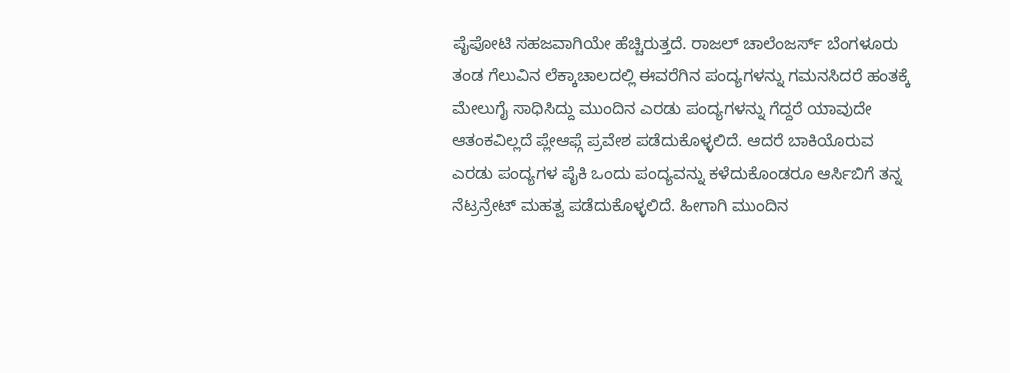ಪೈಪೋಟಿ ಸಹಜವಾಗಿಯೇ ಹೆಚ್ಚಿರುತ್ತದೆ. ರಾಜಲ್ ಚಾಲೆಂಜರ್ಸ್ ಬೆಂಗಳೂರು ತಂಡ ಗೆಲುವಿನ ಲೆಕ್ಕಾಚಾಲದಲ್ಲಿ ಈವರೆಗಿನ ಪಂದ್ಯಗಳನ್ನು ಗಮನಸಿದರೆ ಹಂತಕ್ಕೆ ಮೇಲುಗೈ ಸಾಧಿಸಿದ್ದು ಮುಂದಿನ ಎರಡು ಪಂದ್ಯಗಳನ್ನು ಗೆದ್ದರೆ ಯಾವುದೇ ಆತಂಕವಿಲ್ಲದೆ ಪ್ಲೇಆಫ್ಗೆ ಪ್ರವೇಶ ಪಡೆದುಕೊಳ್ಳಲಿದೆ. ಆದರೆ ಬಾಕಿಯೊರುವ ಎರಡು ಪಂದ್ಯಗಳ ಪೈಕಿ ಒಂದು ಪಂದ್ಯವನ್ನು ಕಳೆದುಕೊಂಡರೂ ಆರ್ಸಿಬಿಗೆ ತನ್ನ ನೆಟ್ರನ್ರೇಟ್ ಮಹತ್ವ ಪಡೆದುಕೊಳ್ಳಲಿದೆ. ಹೀಗಾಗಿ ಮುಂದಿನ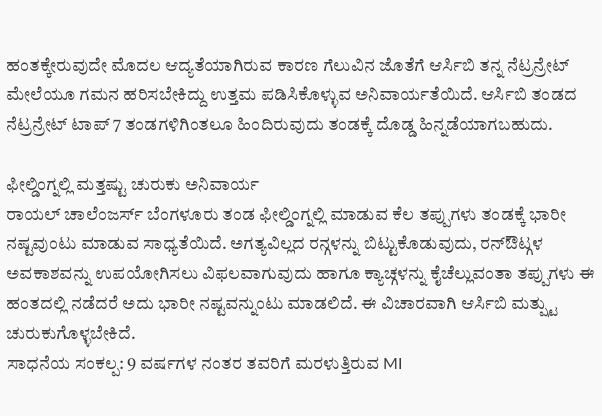ಹಂತಕ್ಕೇರುವುದೇ ಮೊದಲ ಆದ್ಯತೆಯಾಗಿರುವ ಕಾರಣ ಗೆಲುವಿನ ಜೊತೆಗೆ ಆರ್ಸಿಬಿ ತನ್ನ ನೆಟ್ರನ್ರೇಟ್ ಮೇಲೆಯೂ ಗಮನ ಹರಿಸಬೇಕಿದ್ದು ಉತ್ತಮ ಪಡಿಸಿಕೊಳ್ಳುವ ಅನಿವಾರ್ಯತೆಯಿದೆ. ಆರ್ಸಿಬಿ ತಂಡದ ನೆಟ್ರನ್ರೇಟ್ ಟಾಪ್ 7 ತಂಡಗಳಿಗಿಂತಲೂ ಹಿಂದಿರುವುದು ತಂಡಕ್ಕೆ ದೊಡ್ಡ ಹಿನ್ನಡೆಯಾಗಬಹುದು.

ಫೀಲ್ಡಿಂಗ್ನಲ್ಲಿ ಮತ್ತಷ್ಟು ಚುರುಕು ಅನಿವಾರ್ಯ
ರಾಯಲ್ ಚಾಲೆಂಜರ್ಸ್ ಬೆಂಗಳೂರು ತಂಡ ಫೀಲ್ಡಿಂಗ್ನಲ್ಲಿ ಮಾಡುವ ಕೆಲ ತಪ್ಪುಗಳು ತಂಡಕ್ಕೆ ಭಾರೀ ನಷ್ಟವುಂಟು ಮಾಡುವ ಸಾಧ್ಯತೆಯಿದೆ. ಅಗತ್ಯವಿಲ್ಲದ ರನ್ಗಳನ್ನು ಬಿಟ್ಟುಕೊಡುವುದು, ರನ್ಔಟ್ಗಳ ಅವಕಾಶವನ್ನು ಉಪಯೋಗಿಸಲು ವಿಫಲವಾಗುವುದು ಹಾಗೂ ಕ್ಯಾಚ್ಗಳನ್ನು ಕೈಚೆಲ್ಲುವಂತಾ ತಪ್ಪುಗಳು ಈ ಹಂತದಲ್ಲಿ ನಡೆದರೆ ಅದು ಭಾರೀ ನಷ್ಟವನ್ನುಂಟು ಮಾಡಲಿದೆ. ಈ ವಿಚಾರವಾಗಿ ಆರ್ಸಿಬಿ ಮತ್ಷ್ಟು ಚುರುಕುಗೊಳ್ಳಬೇಕಿದೆ.
ಸಾಧನೆಯ ಸಂಕಲ್ಪ: 9 ವರ್ಷಗಳ ನಂತರ ತವರಿಗೆ ಮರಳುತ್ತಿರುವ MI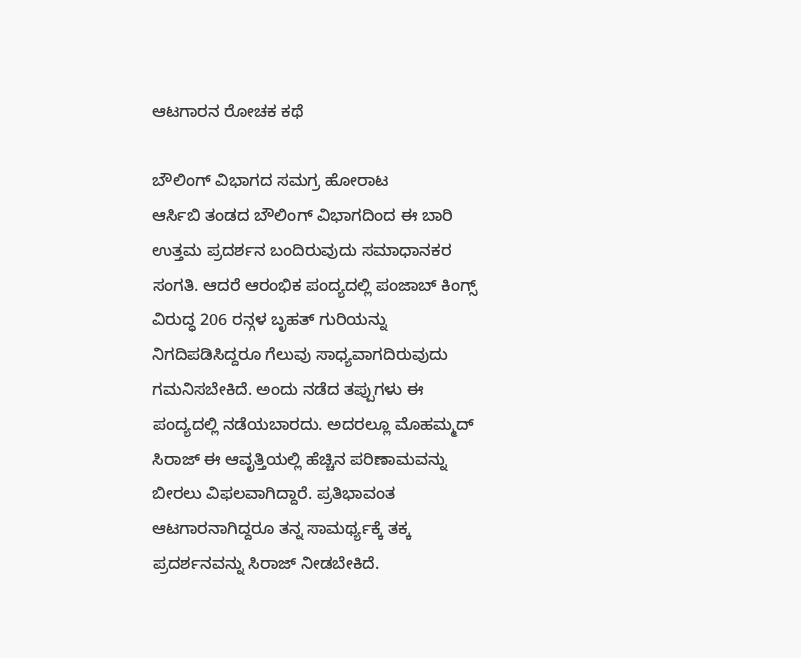ಆಟಗಾರನ ರೋಚಕ ಕಥೆ

ಬೌಲಿಂಗ್ ವಿಭಾಗದ ಸಮಗ್ರ ಹೋರಾಟ
ಆರ್ಸಿಬಿ ತಂಡದ ಬೌಲಿಂಗ್ ವಿಭಾಗದಿಂದ ಈ ಬಾರಿ ಉತ್ತಮ ಪ್ರದರ್ಶನ ಬಂದಿರುವುದು ಸಮಾಧಾನಕರ ಸಂಗತಿ. ಆದರೆ ಆರಂಭಿಕ ಪಂದ್ಯದಲ್ಲಿ ಪಂಜಾಬ್ ಕಿಂಗ್ಸ್ ವಿರುದ್ಧ 206 ರನ್ಗಳ ಬೃಹತ್ ಗುರಿಯನ್ನು ನಿಗದಿಪಡಿಸಿದ್ದರೂ ಗೆಲುವು ಸಾಧ್ಯವಾಗದಿರುವುದು ಗಮನಿಸಬೇಕಿದೆ. ಅಂದು ನಡೆದ ತಪ್ಪುಗಳು ಈ ಪಂದ್ಯದಲ್ಲಿ ನಡೆಯಬಾರದು. ಅದರಲ್ಲೂ ಮೊಹಮ್ಮದ್ ಸಿರಾಜ್ ಈ ಆವೃತ್ತಿಯಲ್ಲಿ ಹೆಚ್ಚಿನ ಪರಿಣಾಮವನ್ನು ಬೀರಲು ವಿಫಲವಾಗಿದ್ದಾರೆ. ಪ್ರತಿಭಾವಂತ ಆಟಗಾರನಾಗಿದ್ದರೂ ತನ್ನ ಸಾಮರ್ಥ್ಯಕ್ಕೆ ತಕ್ಕ ಪ್ರದರ್ಶನವನ್ನು ಸಿರಾಜ್ ನೀಡಬೇಕಿದೆ.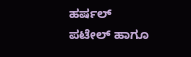ಹರ್ಷಲ್ ಪಟೇಲ್ ಹಾಗೂ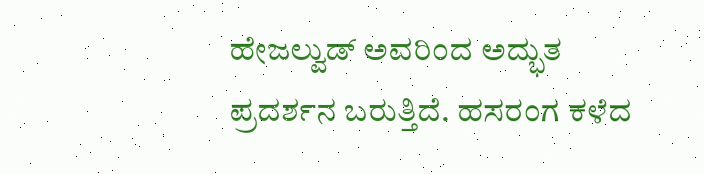ಹೇಜಲ್ವುಡ್ ಅವರಿಂದ ಅದ್ಭುತ ಪ್ರದರ್ಶನ ಬರುತ್ತಿದೆ. ಹಸರಂಗ ಕಳೆದ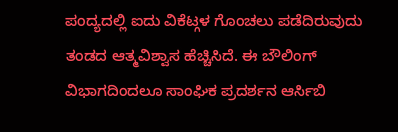ಪಂದ್ಯದಲ್ಲಿ ಐದು ವಿಕೆಟ್ಗಳ ಗೊಂಚಲು ಪಡೆದಿರುವುದು ತಂಡದ ಆತ್ಮವಿಶ್ವಾಸ ಹೆಚ್ಚಿಸಿದೆ. ಈ ಬೌಲಿಂಗ್ ವಿಭಾಗದಿಂದಲೂ ಸಾಂಘಿಕ ಪ್ರದರ್ಶನ ಆರ್ಸಿಬಿ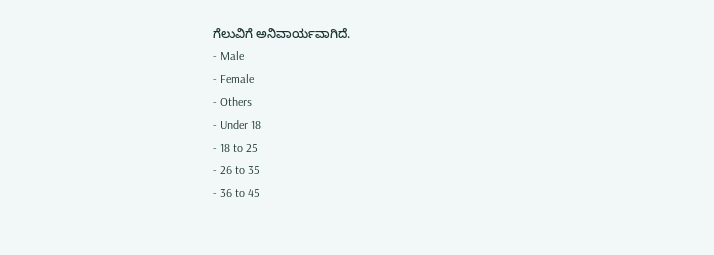ಗೆಲುವಿಗೆ ಅನಿವಾರ್ಯವಾಗಿದೆ.
- Male
- Female
- Others
- Under 18
- 18 to 25
- 26 to 35
- 36 to 45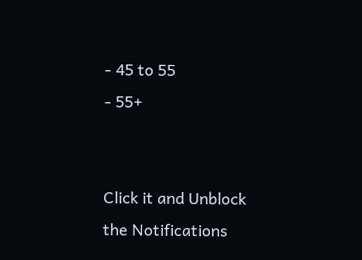- 45 to 55
- 55+


Click it and Unblock the Notifications